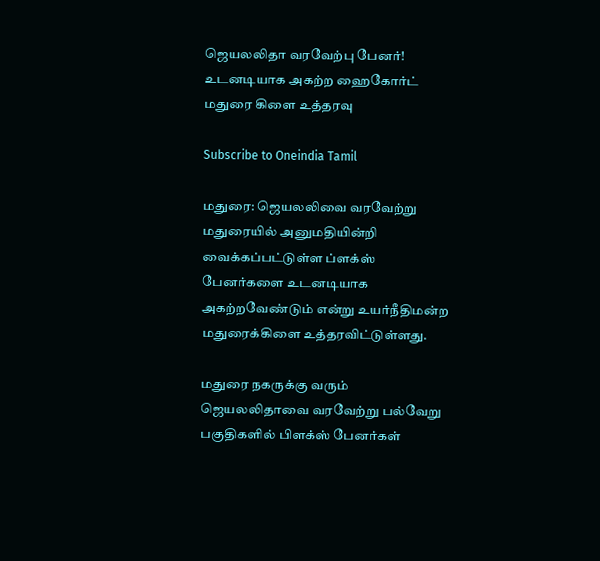ஜெயலலிதா வரவேற்பு பேனர்! உடனடியாக அகற்ற ஹைகோர்ட் மதுரை கிளை உத்தரவு

Subscribe to Oneindia Tamil

மதுரை: ஜெயலலிவை வரவேற்று மதுரையில் அனுமதியின்றி வைக்கப்பட்டுள்ள ப்ளக்ஸ் பேனர்களை உடனடியாக அகற்றவேண்டும் என்று உயர்நீதிமன்ற மதுரைக்கிளை உத்தரவிட்டுள்ளது.

மதுரை நகருக்கு வரும் ஜெயலலிதாவை வரவேற்று பல்வேறு பகுதிகளில் பிளக்ஸ் பேனர்கள்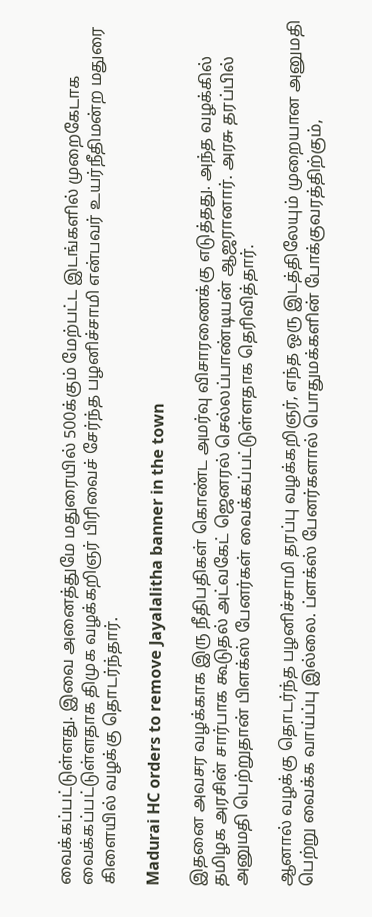வைக்கப்பட்டுள்ளது. இவை அனைத்துமே மதுரையில் 500க்கும் மேற்பட்ட இடங்களில் முறைகேடாக வைக்கப்பட்டுள்ளதாக திமுக வழக்கறிஞர் பிரிவைச் சேர்ந்த பழனிச்சாமி என்பவர் உயர்நீதிமன்ற மதுரை கிளையில் வழக்கு தொடர்ந்தார்.

Madurai HC orders to remove Jayalalitha banner in the town

இதனை அவசர வழக்காக இரு நீதிபதிகள் கொண்ட அமர்வு விசாரணைக்கு எடுத்தது. அந்த வழக்கில் தமிழக அரசின் சார்பாக கூடுதல் அட்வகேட் ஜெனரல் செல்லப்பாண்டியன் ஆஜரானார். அரசு தரப்பில் அனுமதி பெற்றுதான் பிளக்ஸ் பேனர்கள் வைக்கப்பட்டுள்ளதாக தெரிவித்தார்.

ஆனால் வழக்கு தொடர்ந்த பழனிச்சாமி தரப்பு வழக்கறிஞர், எந்த ஒரு இடத்திலேயும் முறையான அனுமதி பெற்று வைக்க வாய்ப்பு இல்லை. ப்ளக்ஸ் பேனர்களால் பொதுமக்களின் போக்குவரத்திற்கும்,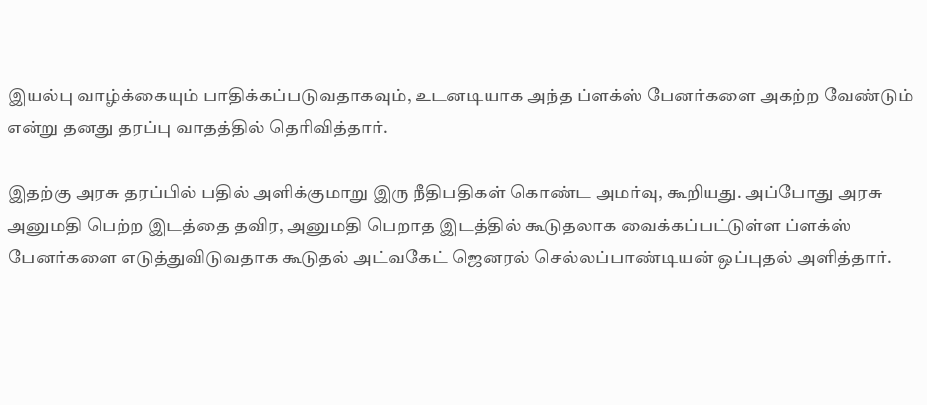இயல்பு வாழ்க்கையும் பாதிக்கப்படுவதாகவும், உடனடியாக அந்த ப்ளக்ஸ் பேனர்களை அகற்ற வேண்டும் என்று தனது தரப்பு வாதத்தில் தெரிவித்தார்.

இதற்கு அரசு தரப்பில் பதில் அளிக்குமாறு இரு நீதிபதிகள் கொண்ட அமர்வு, கூறியது. அப்போது அரசு அனுமதி பெற்ற இடத்தை தவிர, அனுமதி பெறாத இடத்தில் கூடுதலாக வைக்கப்பட்டுள்ள ப்ளக்ஸ் பேனர்களை எடுத்துவிடுவதாக கூடுதல் அட்வகேட் ஜெனரல் செல்லப்பாண்டியன் ஒப்புதல் அளித்தார்.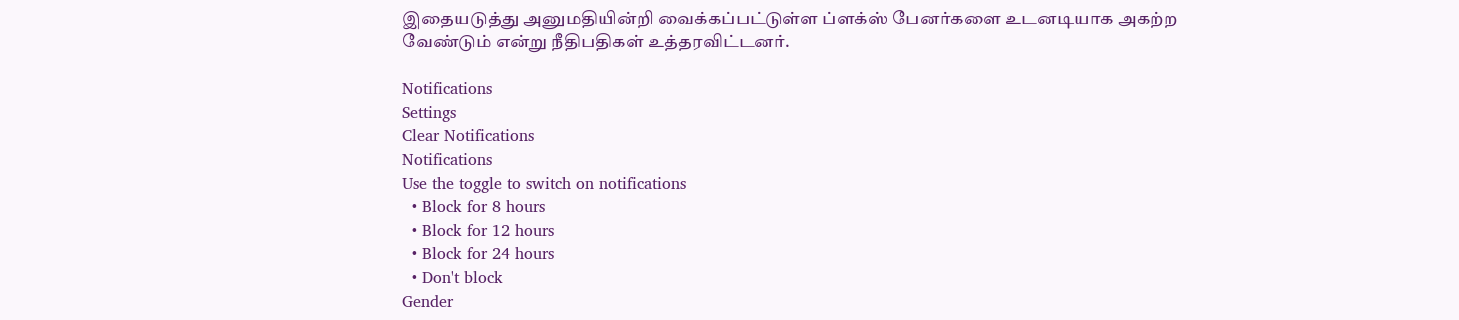இதையடுத்து அனுமதியின்றி வைக்கப்பட்டுள்ள ப்ளக்ஸ் பேனர்களை உடனடியாக அகற்ற வேண்டும் என்று நீதிபதிகள் உத்தரவிட்டனர்.

Notifications
Settings
Clear Notifications
Notifications
Use the toggle to switch on notifications
  • Block for 8 hours
  • Block for 12 hours
  • Block for 24 hours
  • Don't block
Gender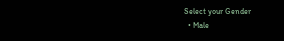Select your Gender
  • Male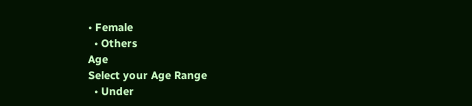• Female
  • Others
Age
Select your Age Range
  • Under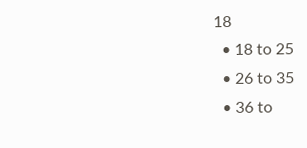18
  • 18 to 25
  • 26 to 35
  • 36 to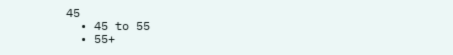45
  • 45 to 55
  • 55+